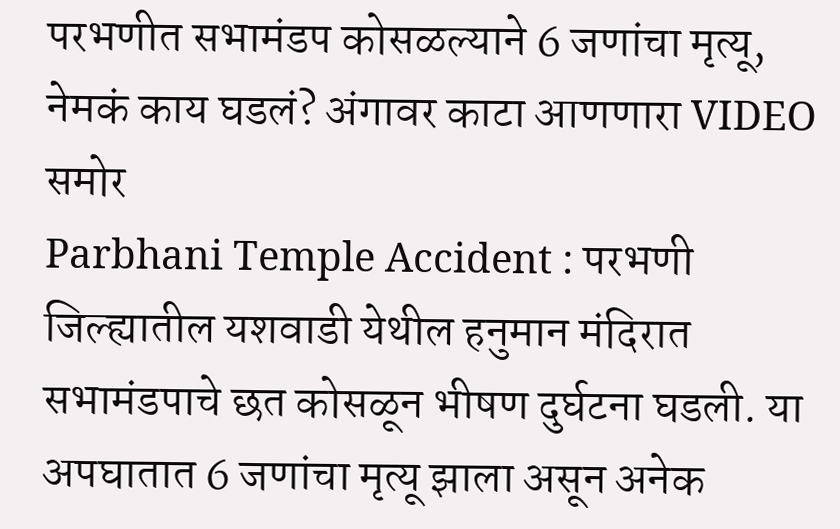परभणीत सभामंडप कोसळल्याने 6 जणांचा मृत्यू, नेमकं काय घडलं? अंगावर काटा आणणारा VIDEO समोर
Parbhani Temple Accident : परभणी जिल्ह्यातील यशवाडी येथील हनुमान मंदिरात सभामंडपाचे छत कोसळून भीषण दुर्घटना घडली. या अपघातात 6 जणांचा मृत्यू झाला असून अनेक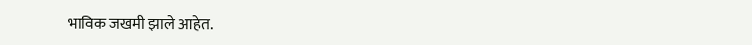भाविक जखमी झाले आहेत.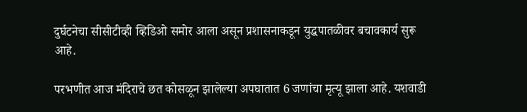दुर्घटनेचा सीसीटीव्ही व्हिडिओ समोर आला असून प्रशासनाकडून युद्धपातळीवर बचावकार्य सुरू आहे.

परभणीत आज मंदिराचे छत कोसळून झालेल्या अपघातात 6 जणांचा मृत्यू झाला आहे. यशवाडी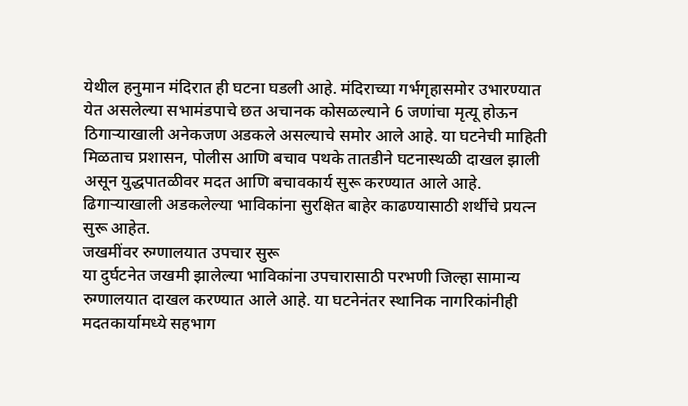येथील हनुमान मंदिरात ही घटना घडली आहे. मंदिराच्या गर्भगृहासमोर उभारण्यात येत असलेल्या सभामंडपाचे छत अचानक कोसळल्याने 6 जणांचा मृत्यू होऊन ठिगाऱ्याखाली अनेकजण अडकले असल्याचे समोर आले आहे. या घटनेची माहिती मिळताच प्रशासन, पोलीस आणि बचाव पथके तातडीने घटनास्थळी दाखल झाली असून युद्धपातळीवर मदत आणि बचावकार्य सुरू करण्यात आले आहे. ढिगाऱ्याखाली अडकलेल्या भाविकांना सुरक्षित बाहेर काढण्यासाठी शर्थीचे प्रयत्न सुरू आहेत.
जखमींवर रुग्णालयात उपचार सुरू
या दुर्घटनेत जखमी झालेल्या भाविकांना उपचारासाठी परभणी जिल्हा सामान्य रुग्णालयात दाखल करण्यात आले आहे. या घटनेनंतर स्थानिक नागरिकांनीही मदतकार्यामध्ये सहभाग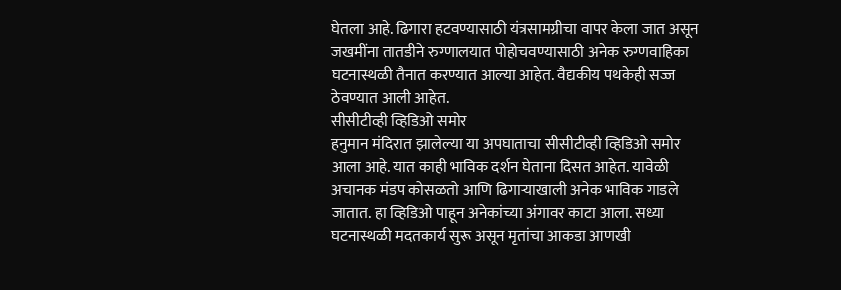घेतला आहे. ढिगारा हटवण्यासाठी यंत्रसामग्रीचा वापर केला जात असून जखमींना तातडीने रुग्णालयात पोहोचवण्यासाठी अनेक रुग्णवाहिका घटनास्थळी तैनात करण्यात आल्या आहेत. वैद्यकीय पथकेही सज्ज ठेवण्यात आली आहेत.
सीसीटीव्ही व्हिडिओ समोर
हनुमान मंदिरात झालेल्या या अपघाताचा सीसीटीव्ही व्हिडिओ समोर आला आहे. यात काही भाविक दर्शन घेताना दिसत आहेत. यावेळी अचानक मंडप कोसळतो आणि ढिगाऱ्याखाली अनेक भाविक गाडले जातात. हा व्हिडिओ पाहून अनेकांच्या अंगावर काटा आला. सध्या घटनास्थळी मदतकार्य सुरू असून मृतांचा आकडा आणखी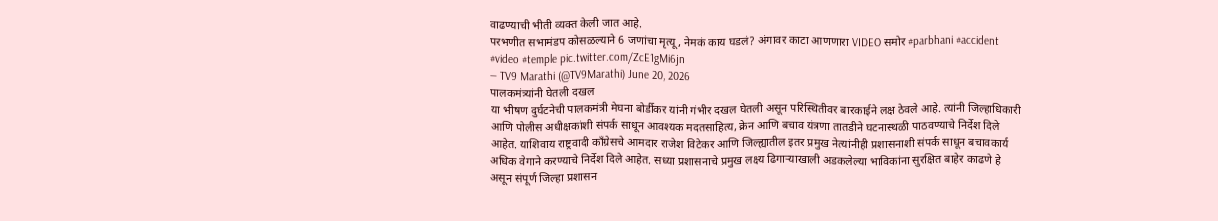वाढण्याची भीती व्यक्त केली जात आहे.
परभणीत सभामंडप कोसळल्याने 6 जणांचा मृत्यू, नेमकं काय घडलं? अंगावर काटा आणणारा VIDEO समोर #parbhani #accident #video #temple pic.twitter.com/ZcE1gMi6jn
— TV9 Marathi (@TV9Marathi) June 20, 2026
पालकमंत्र्यांनी घेतली दखल
या भीषण दुर्घटनेची पालकमंत्री मेघना बोर्डीकर यांनी गंभीर दखल घेतली असून परिस्थितीवर बारकाईने लक्ष ठेवले आहे. त्यांनी जिल्हाधिकारी आणि पोलीस अधीक्षकांशी संपर्क साधून आवश्यक मदतसाहित्य, क्रेन आणि बचाव यंत्रणा तातडीने घटनास्थळी पाठवण्याचे निर्देश दिले आहेत. याशिवाय राष्ट्रवादी काँग्रेसचे आमदार राजेश विटेकर आणि जिल्ह्यातील इतर प्रमुख नेत्यांनीही प्रशासनाशी संपर्क साधून बचावकार्य अधिक वेगाने करण्याचे निर्देश दिले आहेत. सध्या प्रशासनाचे प्रमुख लक्ष्य ढिगाऱ्याखाली अडकलेल्या भाविकांना सुरक्षित बाहेर काढणे हे असून संपूर्ण जिल्हा प्रशासन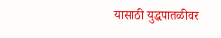यासाठी युद्धपातळीवर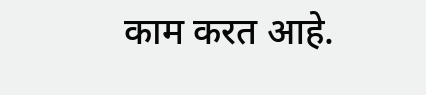काम करत आहे.